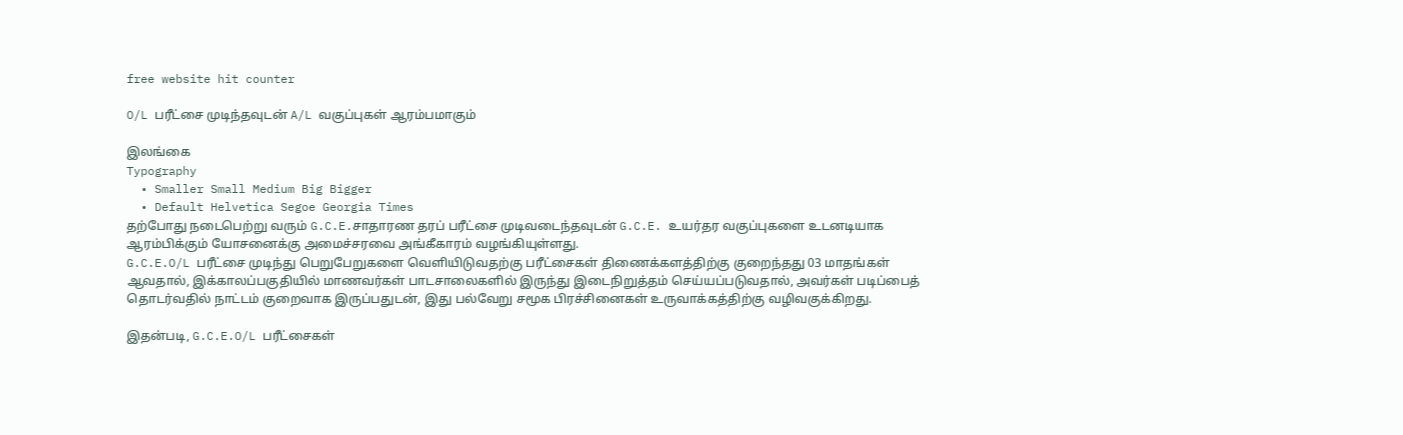free website hit counter

O/L பரீட்சை முடிந்தவுடன் A/L வகுப்புகள் ஆரம்பமாகும்

இலங்கை
Typography
  • Smaller Small Medium Big Bigger
  • Default Helvetica Segoe Georgia Times
தற்போது நடைபெற்று வரும் G.C.E.சாதாரண தரப் பரீட்சை முடிவடைந்தவுடன் G.C.E. உயர்தர வகுப்புகளை உடனடியாக ஆரம்பிக்கும் யோசனைக்கு அமைச்சரவை அங்கீகாரம் வழங்கியுள்ளது.
G.C.E.O/L பரீட்சை முடிந்து பெறுபேறுகளை வெளியிடுவதற்கு பரீட்சைகள் திணைக்களத்திற்கு குறைந்தது 03 மாதங்கள் ஆவதால், இக்காலப்பகுதியில் மாணவர்கள் பாடசாலைகளில் இருந்து இடைநிறுத்தம் செய்யப்படுவதால், அவர்கள் படிப்பைத் தொடர்வதில் நாட்டம் குறைவாக இருப்பதுடன், இது பல்வேறு சமூக பிரச்சினைகள் உருவாக்கத்திற்கு வழிவகுக்கிறது.

இதன்படி, G.C.E.O/L பரீட்சைகள்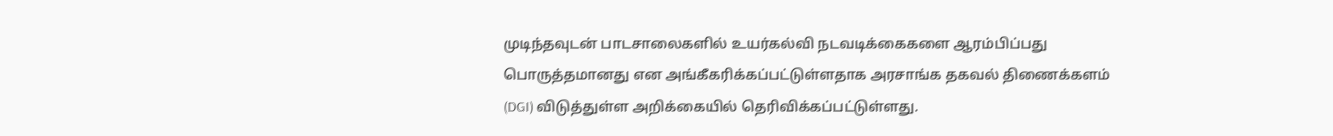முடிந்தவுடன் பாடசாலைகளில் உயர்கல்வி நடவடிக்கைகளை ஆரம்பிப்பது பொருத்தமானது என அங்கீகரிக்கப்பட்டுள்ளதாக அரசாங்க தகவல் திணைக்களம் (DGI) விடுத்துள்ள அறிக்கையில் தெரிவிக்கப்பட்டுள்ளது.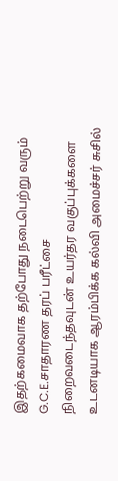இதற்கமைவாக தற்போது நடைபெற்று வரும் G.C.E.சாதாரண தரப் பரீட்சை நிறைவடைந்தவுடன் உயர்தர வகுப்புக்களை உடனடியாக ஆரம்பிக்க கல்வி அமைச்சர் சுசில்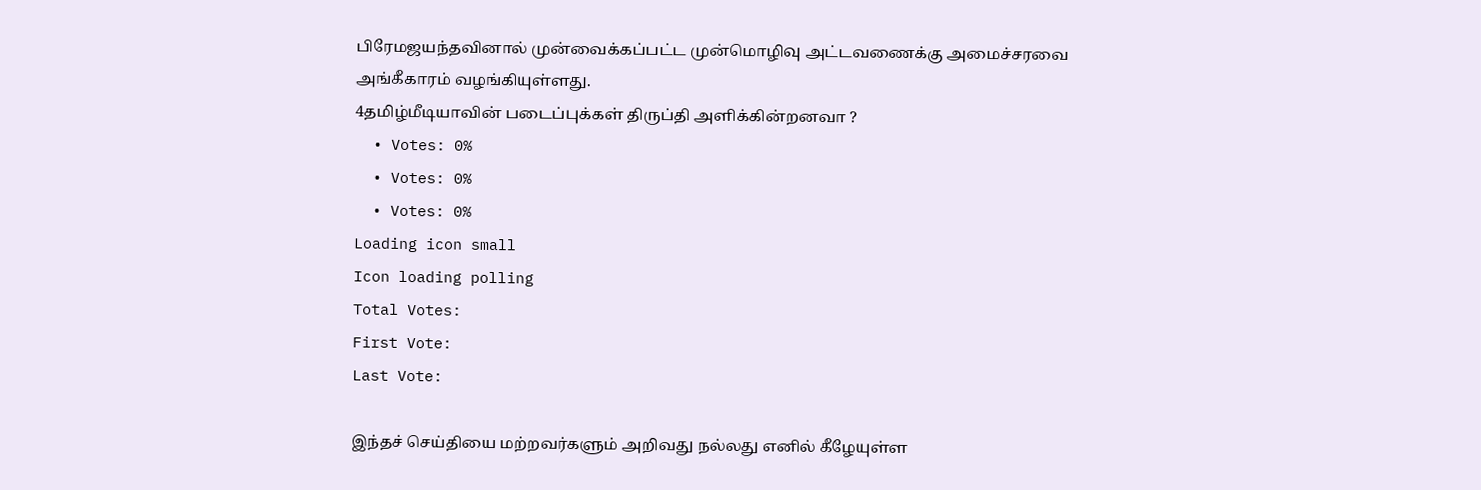பிரேமஜயந்தவினால் முன்வைக்கப்பட்ட முன்மொழிவு அட்டவணைக்கு அமைச்சரவை அங்கீகாரம் வழங்கியுள்ளது.
4தமிழ்மீடியாவின் படைப்புக்கள் திருப்தி அளிக்கின்றனவா ?
  • Votes: 0%
  • Votes: 0%
  • Votes: 0%
Loading icon small
Icon loading polling
Total Votes:
First Vote:
Last Vote:

இந்தச் செய்தியை மற்றவர்களும் அறிவது நல்லது எனில் கீழேயுள்ள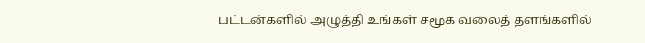பட்டன்களில் அழுத்தி உங்கள் சமூக வலைத் தளங்களில்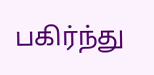பகிர்ந்து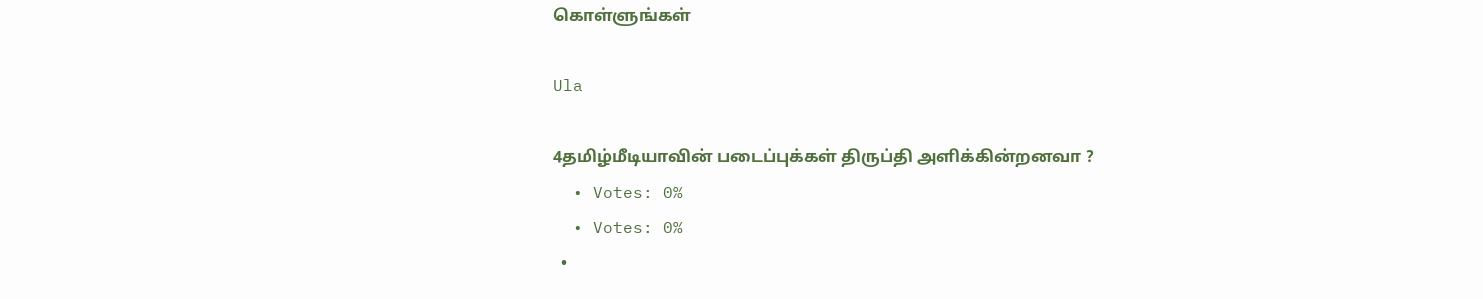கொள்ளுங்கள்

Ula

4தமிழ்மீடியாவின் படைப்புக்கள் திருப்தி அளிக்கின்றனவா ?
  • Votes: 0%
  • Votes: 0%
  •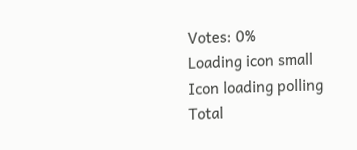Votes: 0%
Loading icon small
Icon loading polling
Total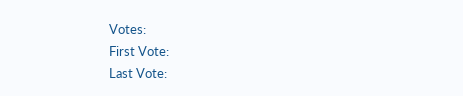Votes:
First Vote:
Last Vote: